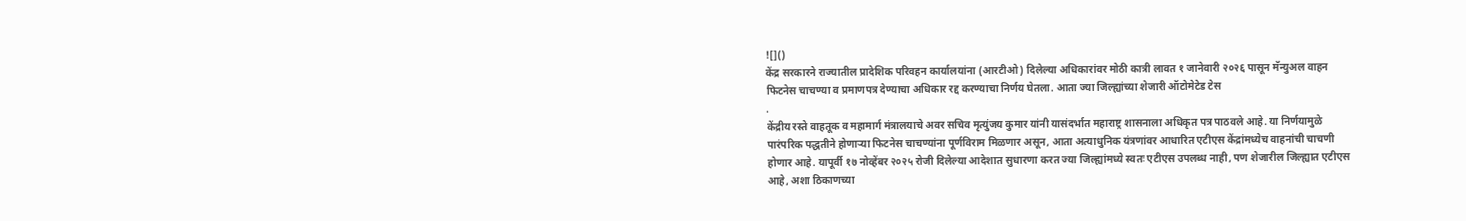![]()
केंद्र सरकारने राज्यातील प्रादेशिक परिवहन कार्यालयांना (आरटीओ) दिलेल्या अधिकारांवर मोठी कात्री लावत १ जानेवारी २०२६ पासून मॅन्युअल वाहन फिटनेस चाचण्या व प्रमाणपत्र देण्याचा अधिकार रद्द करण्याचा निर्णय घेतला. आता ज्या जिल्ह्यांच्या शेजारी ऑटोमेटेड टेस
.
केंद्रीय रस्ते वाहतूक व महामार्ग मंत्रालयाचे अवर सचिव मृत्युंजय कुमार यांनी यासंदर्भात महाराष्ट्र शासनाला अधिकृत पत्र पाठवले आहे. या निर्णयामुळे पारंपरिक पद्धतीने होणाऱ्या फिटनेस चाचण्यांना पूर्णविराम मिळणार असून, आता अत्याधुनिक यंत्रणांवर आधारित एटीएस केंद्रांमध्येच वाहनांची चाचणी होणार आहे. यापूर्वी १७ नोव्हेंबर २०२५ रोजी दिलेल्या आदेशात सुधारणा करत ज्या जिल्ह्यांमध्ये स्वतः एटीएस उपलब्ध नाही, पण शेजारील जिल्ह्यात एटीएस आहे, अशा ठिकाणच्या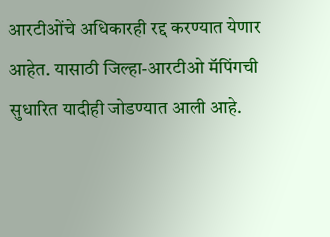आरटीओंचे अधिकारही रद्द करण्यात येणार आहेत. यासाठी जिल्हा-आरटीओ मॅपिंगची सुधारित यादीही जोडण्यात आली आहे.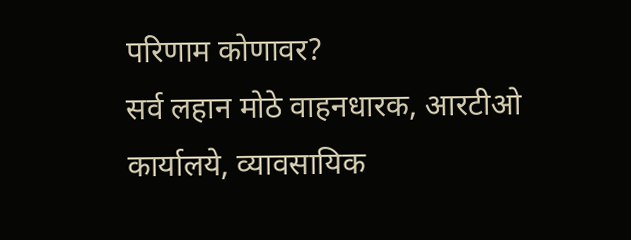परिणाम कोणावर?
सर्व लहान मोठे वाहनधारक, आरटीओ कार्यालये, व्यावसायिक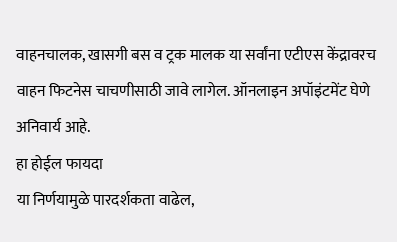वाहनचालक, खासगी बस व ट्रक मालक या सर्वांना एटीएस केंद्रावरच वाहन फिटनेस चाचणीसाठी जावे लागेल. ऑनलाइन अपॉइंटमेंट घेणे अनिवार्य आहे.
हा होईल फायदा
या निर्णयामुळे पारदर्शकता वाढेल,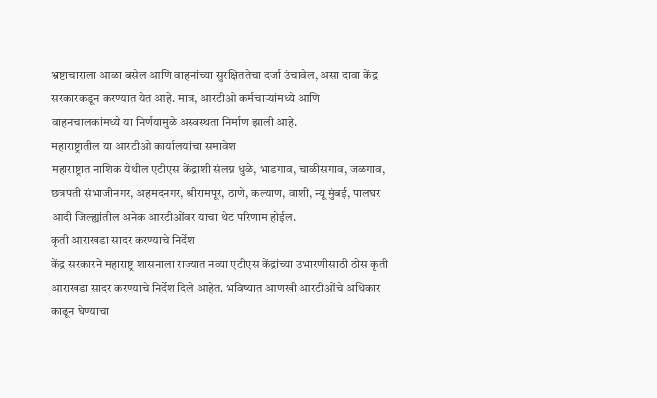भ्रष्टाचाराला आळा बसेल आणि वाहनांच्या सुरक्षिततेचा दर्जा उंचावेल, असा दावा केंद्र सरकारकडून करण्यात येत आहे. मात्र, आरटीओ कर्मचाऱ्यांमध्ये आणि वाहनचालकांमध्ये या निर्णयामुळे अस्वस्थता निर्माण झाली आहे.
महाराष्ट्रातील या आरटीओ कार्यालयांचा समावेश
महाराष्ट्रात नाशिक येथील एटीएस केंद्राशी संलग्न धुळे, भाडगाव, चाळीसगाव, जळगाव, छत्रपती संभाजीनगर, अहमदनगर, श्रीरामपूर, ठाणे, कल्याण, वाशी, न्यू मुंबई, पालघर आदी जिल्ह्यांतील अनेक आरटीओंवर याचा थेट परिणाम होईल.
कृती आराखडा सादर करण्याचे निर्देश
केंद्र सरकारने महाराष्ट्र शासनाला राज्यात नव्या एटीएस केंद्रांच्या उभारणीसाठी ठोस कृती आराखडा सादर करण्याचे निर्देश दिले आहेत. भविष्यात आणखी आरटीओंचे अधिकार काढून घेण्याचा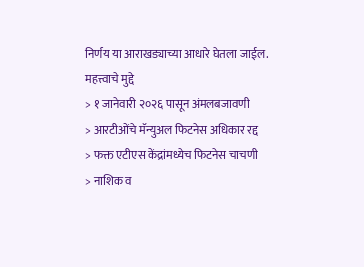निर्णय या आराखड्याच्या आधारे घेतला जाईल.
महत्त्वाचे मुद्दे
> १ जानेवारी २०२६ पासून अंमलबजावणी
> आरटीओंचे मॅन्युअल फिटनेस अधिकार रद्द
> फक्त एटीएस केंद्रांमध्येच फिटनेस चाचणी
> नाशिक व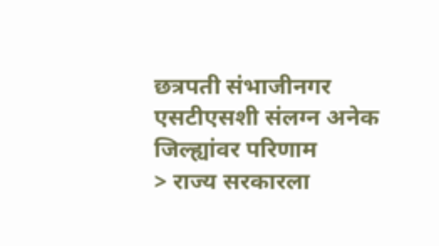छत्रपती संभाजीनगर एसटीएसशी संलग्न अनेक जिल्ह्यांवर परिणाम
> राज्य सरकारला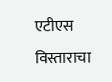एटीएस विस्ताराचा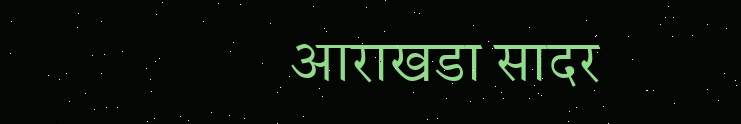आराखडा सादर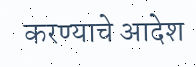करण्याचे आदेश